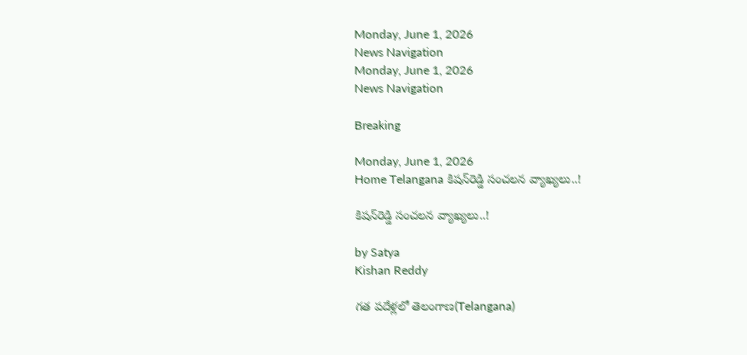Monday, June 1, 2026
News Navigation
Monday, June 1, 2026
News Navigation

Breaking

Monday, June 1, 2026
Home Telangana కిషన్‌రెడ్డి సంచలన వ్యాఖ్యలు..!

కిషన్‌రెడ్డి సంచలన వ్యాఖ్యలు..!

by Satya
Kishan Reddy

గత పదేళ్లలో తెలంగాణ(Telangana)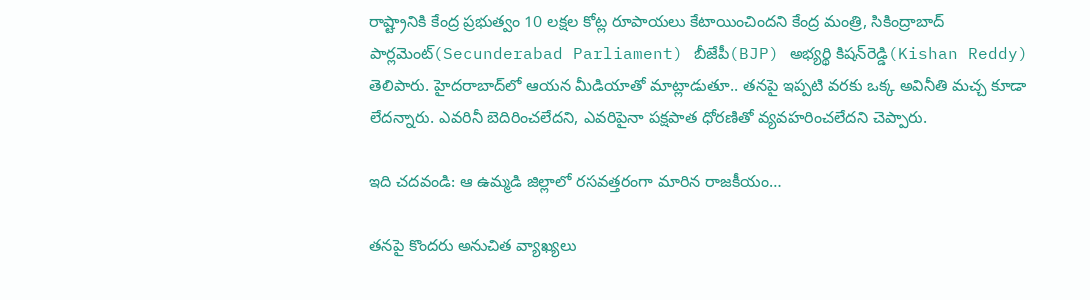రాష్ట్రానికి కేంద్ర ప్రభుత్వం 10 లక్షల కోట్ల రూపాయలు కేటాయించిందని కేంద్ర మంత్రి, సికింద్రాబాద్‌ పార్లమెంట్‌(Secunderabad Parliament) బీజేపీ(BJP) అభ్యర్థి కిషన్‌రెడ్డి(Kishan Reddy) తెలిపారు. హైదరాబాద్‌లో ఆయన మీడియాతో మాట్లాడుతూ.. తనపై ఇప్పటి వరకు ఒక్క అవినీతి మచ్చ కూడా లేదన్నారు. ఎవరినీ బెదిరించలేదని, ఎవరిపైనా పక్షపాత ధోరణితో వ్యవహరించలేదని చెప్పారు.

ఇది చదవండి: ఆ ఉమ్మడి జిల్లాలో ర‌స‌వ‌త్త‌రంగా మారిన రాజ‌కీయం…

తనపై కొందరు అనుచిత వ్యాఖ్యలు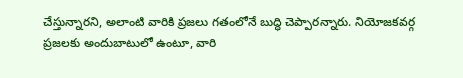చేస్తున్నారని, అలాంటి వారికి ప్రజలు గతంలోనే బుద్ధి చెప్పారన్నారు. నియోజకవర్గ ప్రజలకు అందుబాటులో ఉంటూ, వారి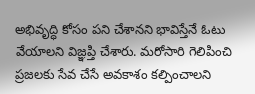అభివృద్ధి కోసం పని చేశానని భావిస్తేనే ఓటు వేయాలని విజ్ఞప్తి చేశారు. మరోసారి గెలిపించి ప్రజలకు సేవ చేసే అవకాశం కల్పించాలని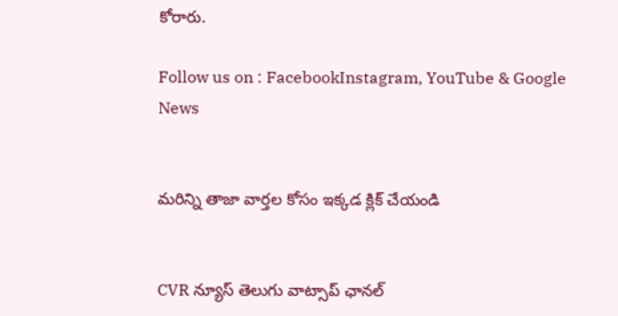కోరారు.

Follow us on : FacebookInstagram, YouTube & Google News


మరిన్ని తాజా వార్తల కోసం ఇక్కడ క్లిక్ చేయండి


CVR న్యూస్ తెలుగు వాట్సాప్ ఛానల్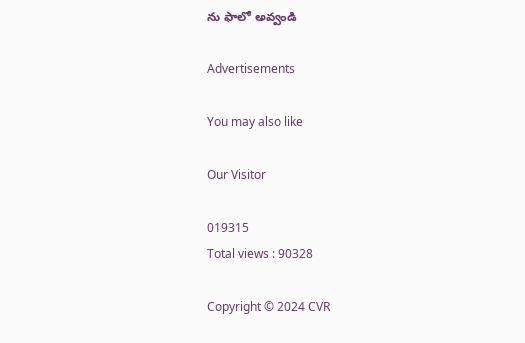ను ఫాలో అవ్వండి

Advertisements

You may also like

Our Visitor

019315
Total views : 90328

Copyright © 2024 CVR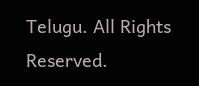Telugu. All Rights Reserved.